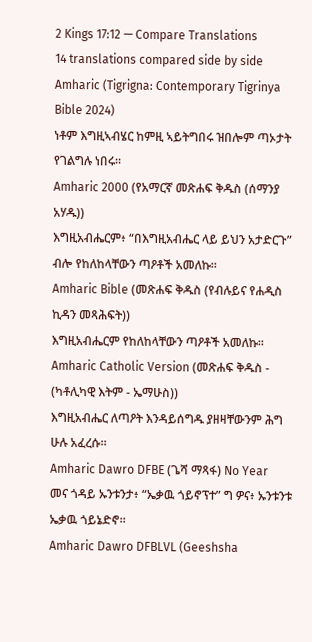2 Kings 17:12 — Compare Translations
14 translations compared side by side
Amharic (Tigrigna: Contemporary Tigrinya Bible 2024)
ነቶም እግዚኣብሄር ከምዚ ኣይትግበሩ ዝበሎም ጣኦታት የገልግሉ ነበሩ።
Amharic 2000 (የአማርኛ መጽሐፍ ቅዱስ (ሰማንያ አሃዱ))
እግዚአብሔርም፥ “በእግዚአብሔር ላይ ይህን አታድርጉ” ብሎ የከለከላቸውን ጣዖቶች አመለኩ።
Amharic Bible (መጽሐፍ ቅዱስ (የብሉይና የሐዲስ ኪዳን መጻሕፍት))
እግዚአብሔርም የከለከላቸውን ጣዖቶች አመለኩ።
Amharic Catholic Version (መጽሐፍ ቅዱስ - (ካቶሊካዊ እትም - ኤማሁስ))
እግዚአብሔር ለጣዖት እንዳይሰግዱ ያዘዛቸውንም ሕግ ሁሉ አፈረሱ።
Amharic Dawro DFBE (ጌሻ ማጻፋ) No Year
መና ጎዳይ ኡንቱንታ፥ “ኤቃዉ ጎይኖፕተ” ግ ዎና፥ ኡንቱንቱ ኤቃዉ ጎይኔድኖ።
Amharic Dawro DFBLVL (Geeshsha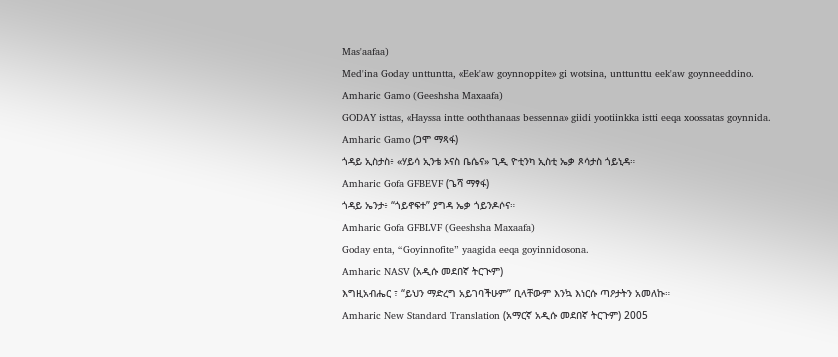Mas'aafaa)
Med'ina Goday unttuntta, «Eek'aw goynnoppite» gi wotsina, unttunttu eek'aw goynneeddino.
Amharic Gamo (Geeshsha Maxaafa)
GODAY isttas, «Hayssa intte ooththanaas bessenna» giidi yootiinkka istti eeqa xoossatas goynnida.
Amharic Gamo (ጋሞ ማጻፋ)
ጎዳይ ኢስታስ፥ «ሃይሳ ኢንቴ ኦናስ ቤሴና» ጊዲ ዮቲንካ ኢስቲ ኤቃ ጾሳታስ ጎይኒዳ።
Amharic Gofa GFBEVF (ጌሻ ማፃፋ)
ጎዳይ ኤንታ፥ “ጎይኖፍተ” ያግዳ ኤቃ ጎይንዶሶና።
Amharic Gofa GFBLVF (Geeshsha Maxaafa)
Goday enta, “Goyinnofite” yaagida eeqa goyinnidosona.
Amharic NASV (አዲሱ መደበኛ ትርጒም)
እግዚአብሔር ፣ “ይህን ማድረግ አይገባችሁም” ቢላቸውም እንኳ እነርሱ ጣዖታትን አመለኩ።
Amharic New Standard Translation (አማርኛ አዲሱ መደበኛ ትርጉም) 2005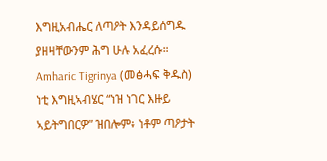እግዚአብሔር ለጣዖት እንዳይሰግዱ ያዘዛቸውንም ሕግ ሁሉ አፈረሱ።
Amharic Tigrinya (መፅሓፍ ቅዱስ)
ነቲ እግዚኣብሄር “ነዝ ነገር እዙይ ኣይትግበርዎ” ዝበሎም፥ ነቶም ጣዖታት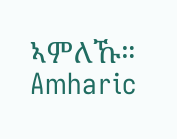ኣምለኹ።
Amharic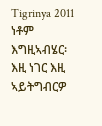Tigrinya 2011
ነቶም እግዚኣብሄር፡ እዚ ነገር እዚ ኣይትግብርዎ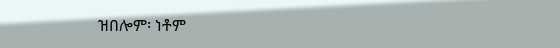ዝበሎም፡ ነቶም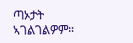ጣኦታት ኣገልገልዎም።